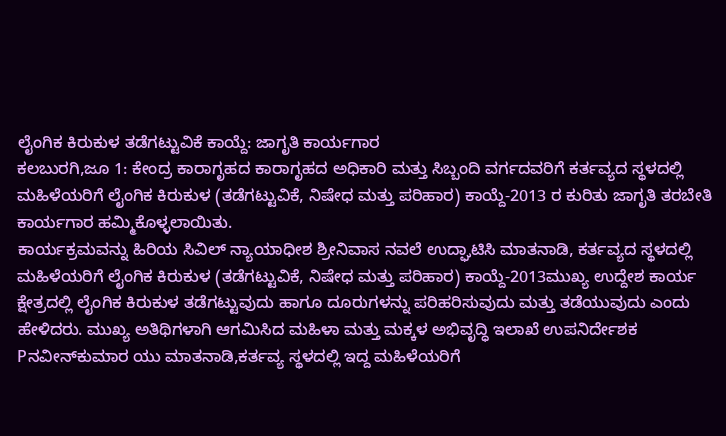ಲೈಂಗಿಕ ಕಿರುಕುಳ ತಡೆಗಟ್ಟುವಿಕೆ ಕಾಯ್ದೆ: ಜಾಗೃತಿ ಕಾರ್ಯಗಾರ
ಕಲಬುರಗಿ,ಜೂ 1: ಕೇಂದ್ರ ಕಾರಾಗೃಹದ ಕಾರಾಗೃಹದ ಅಧಿಕಾರಿ ಮತ್ತು ಸಿಬ್ಬಂದಿ ವರ್ಗದವರಿಗೆ ಕರ್ತವ್ಯದ ಸ್ಥಳದಲ್ಲಿ ಮಹಿಳೆಯರಿಗೆ ಲೈಂಗಿಕ ಕಿರುಕುಳ (ತಡೆಗಟ್ಟುವಿಕೆ, ನಿಷೇಧ ಮತ್ತು ಪರಿಹಾರ) ಕಾಯ್ದೆ-2013 ರ ಕುರಿತು ಜಾಗೃತಿ ತರಬೇತಿ ಕಾರ್ಯಗಾರ ಹಮ್ಮಿಕೊಳ್ಳಲಾಯಿತು.
ಕಾರ್ಯಕ್ರಮವನ್ನು ಹಿರಿಯ ಸಿವಿಲ್ ನ್ಯಾಯಾಧೀಶ ಶ್ರೀನಿವಾಸ ನವಲೆ ಉದ್ಘಾಟಿಸಿ ಮಾತನಾಡಿ, ಕರ್ತವ್ಯದ ಸ್ಥಳದಲ್ಲಿ ಮಹಿಳೆಯರಿಗೆ ಲೈಂಗಿಕ ಕಿರುಕುಳ (ತಡೆಗಟ್ಟುವಿಕೆ, ನಿಷೇಧ ಮತ್ತು ಪರಿಹಾರ) ಕಾಯ್ದೆ-2013ಮುಖ್ಯ ಉದ್ದೇಶ ಕಾರ್ಯ ಕ್ಷೇತ್ರದಲ್ಲಿ ಲೈಂಗಿಕ ಕಿರುಕುಳ ತಡೆಗಟ್ಟುವುದು ಹಾಗೂ ದೂರುಗಳನ್ನು ಪರಿಹರಿಸುವುದು ಮತ್ತು ತಡೆಯುವುದು ಎಂದು ಹೇಳಿದರು. ಮುಖ್ಯ ಅತಿಥಿಗಳಾಗಿ ಆಗಮಿಸಿದ ಮಹಿಳಾ ಮತ್ತು ಮಕ್ಕಳ ಅಭಿವೃದ್ಧಿ ಇಲಾಖೆ ಉಪನಿರ್ದೇಶಕ Pನವೀನ್‍ಕುಮಾರ ಯು ಮಾತನಾಡಿ,ಕರ್ತವ್ಯ ಸ್ಥಳದಲ್ಲಿ ಇದ್ದ ಮಹಿಳೆಯರಿಗೆ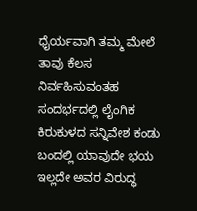ಧೈರ್ಯವಾಗಿ ತಮ್ಮ ಮೇಲೆ ತಾವು ಕೆಲಸ ನಿರ್ವಹಿಸುವಂತಹ ಸಂದರ್ಭದಲ್ಲಿ ಲೈಂಗಿಕ ಕಿರುಕುಳದ ಸನ್ನಿವೇಶ ಕಂಡು ಬಂದಲ್ಲಿ ಯಾವುದೇ ಭಯ ಇಲ್ಲದೇ ಅವರ ವಿರುದ್ಧ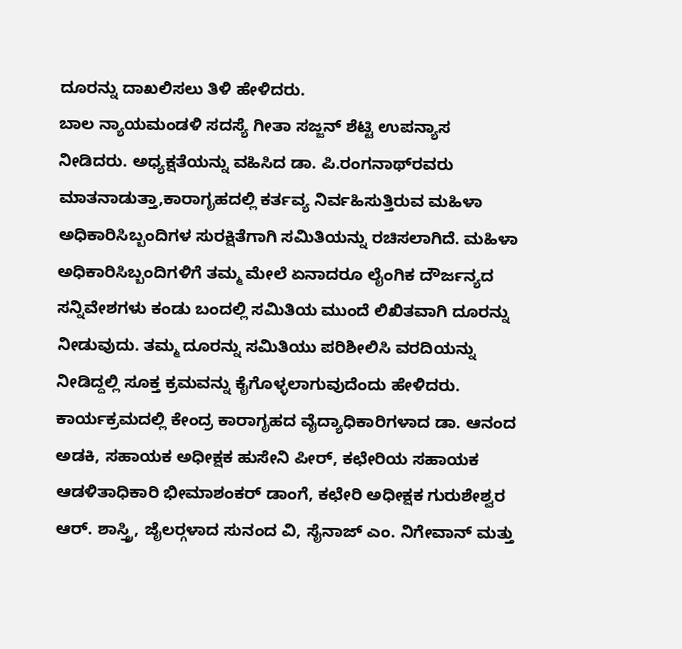ದೂರನ್ನು ದಾಖಲಿಸಲು ತಿಳಿ ಹೇಳಿದರು.
ಬಾಲ ನ್ಯಾಯಮಂಡಳಿ ಸದಸ್ಯೆ ಗೀತಾ ಸಜ್ಜನ್ ಶೆಟ್ಟಿ ಉಪನ್ಯಾಸ ನೀಡಿದರು. ಅಧ್ಯಕ್ಷತೆಯನ್ನು ವಹಿಸಿದ ಡಾ. ಪಿ.ರಂಗನಾಥ್‍ರವರು ಮಾತನಾಡುತ್ತಾ,ಕಾರಾಗೃಹದಲ್ಲಿ ಕರ್ತವ್ಯ ನಿರ್ವಹಿಸುತ್ತಿರುವ ಮಹಿಳಾ ಅಧಿಕಾರಿಸಿಬ್ಬಂದಿಗಳ ಸುರಕ್ಷಿತೆಗಾಗಿ ಸಮಿತಿಯನ್ನು ರಚಿಸಲಾಗಿದೆ. ಮಹಿಳಾ ಅಧಿಕಾರಿಸಿಬ್ಬಂದಿಗಳಿಗೆ ತಮ್ಮ ಮೇಲೆ ಏನಾದರೂ ಲೈಂಗಿಕ ದೌರ್ಜನ್ಯದ ಸನ್ನಿವೇಶಗಳು ಕಂಡು ಬಂದಲ್ಲಿ ಸಮಿತಿಯ ಮುಂದೆ ಲಿಖಿತವಾಗಿ ದೂರನ್ನು ನೀಡುವುದು. ತಮ್ಮ ದೂರನ್ನು ಸಮಿತಿಯು ಪರಿಶೀಲಿಸಿ ವರದಿಯನ್ನು ನೀಡಿದ್ದಲ್ಲಿ ಸೂಕ್ತ ಕ್ರಮವನ್ನು ಕೈಗೊಳ್ಳಲಾಗುವುದೆಂದು ಹೇಳಿದರು.
ಕಾರ್ಯಕ್ರಮದಲ್ಲಿ ಕೇಂದ್ರ ಕಾರಾಗೃಹದ ವೈದ್ಯಾಧಿಕಾರಿಗಳಾದ ಡಾ. ಆನಂದ ಅಡಕಿ, ಸಹಾಯಕ ಅಧೀಕ್ಷಕ ಹುಸೇನಿ ಪೀರ್, ಕಛೇರಿಯ ಸಹಾಯಕ ಆಡಳಿತಾಧಿಕಾರಿ ಭೀಮಾಶಂಕರ್ ಡಾಂಗೆ, ಕಛೇರಿ ಅಧೀಕ್ಷಕ ಗುರುಶೇಶ್ವರ ಆರ್. ಶಾಸ್ತ್ರಿ, ಜೈಲರ್‍ಗಳಾದ ಸುನಂದ ವಿ, ಸೈನಾಜ್ ಎಂ. ನಿಗೇವಾನ್ ಮತ್ತು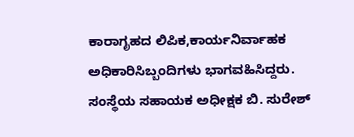ಕಾರಾಗೃಹದ ಲಿಪಿಕ,ಕಾರ್ಯನಿರ್ವಾಹಕ ಅಧಿಕಾರಿಸಿಬ್ಬಂದಿಗಳು ಭಾಗವಹಿಸಿದ್ದರು. ಸಂಸ್ಥೆಯ ಸಹಾಯಕ ಅಧೀಕ್ಷಕ ಬಿ. ಸುರೇಶ್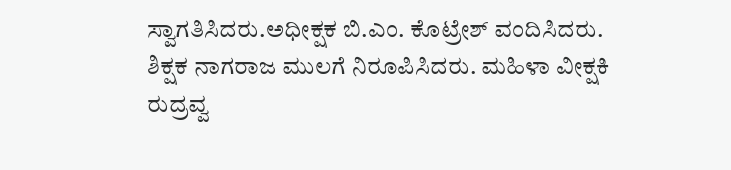ಸ್ವಾಗತಿಸಿದರು.ಅಧೀಕ್ಷಕ ಬಿ.ಎಂ. ಕೊಟ್ರೇಶ್ ವಂದಿಸಿದರು. ಶಿಕ್ಷಕ ನಾಗರಾಜ ಮುಲಗೆ ನಿರೂಪಿಸಿದರು. ಮಹಿಳಾ ವೀಕ್ಷಕಿ ರುದ್ರವ್ವ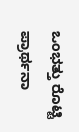ಒಂಭತ್ತು ರೊಟ್ಟಿ ಪ್ರಾರ್ಥನಾ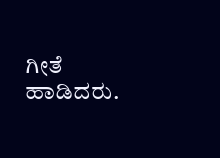ಗೀತೆ ಹಾಡಿದರು.